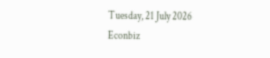Tuesday, 21 July 2026
Econbiz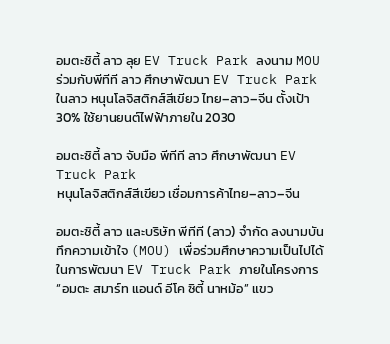อมตะซิตี้ ลาว ลุย EV Truck Park ลงนาม MOU ร่วมกับพีทีที ลาว ศึกษาพัฒนา EV Truck Park ในลาว หนุนโลจิสติกส์สีเขียว ไทย–ลาว–จีน ตั้งเป้า 30% ใช้ยานยนต์ไฟฟ้าภายใน 2030

อมตะซิตี้ ลาว จับมือ พีทีที ลาว ศึกษาพัฒนา EV Truck Park
หนุนโลจิสติกส์สีเขียว เชื่อมการค้าไทย–ลาว–จีน

อมตะซิตี้ ลาว และบริษัท พีทีที (ลาว) จำกัด ลงนามบันทึกความเข้าใจ (MOU) เพื่อร่วมศึกษาความเป็นไปได้ในการพัฒนา EV Truck Park ภายในโครงการ “อมตะ สมาร์ท แอนด์ อีโค ซิตี้ นาหม้อ” แขว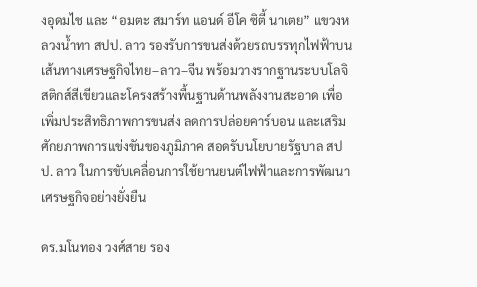งอุดมไช และ “อมตะ สมาร์ท แอนด์ อีโค ซิตี้ นาเตย” แขวงหลวงน้ำทา สปป. ลาว รองรับการขนส่งด้วยรถบรรทุกไฟฟ้าบนเส้นทางเศรษฐกิจไทย–ลาว–จีน พร้อมวางรากฐานระบบโลจิสติกส์สีเขียวและโครงสร้างพื้นฐานด้านพลังงานสะอาด เพื่อเพิ่มประสิทธิภาพการขนส่ง ลดการปล่อยคาร์บอน และเสริมศักยภาพการแข่งขันของภูมิภาค สอดรับนโยบายรัฐบาล สปป. ลาว ในการขับเคลื่อนการใช้ยานยนต์ไฟฟ้าและการพัฒนาเศรษฐกิจอย่างยั่งยืน

ดร.มโนทอง วงศ์สาย รอง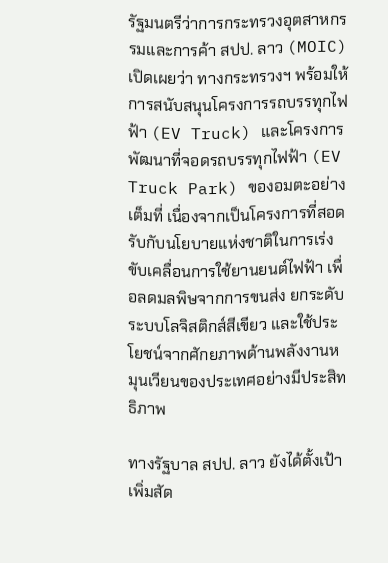รัฐมนตรีว่าการกระทรวงอุตสาหกรรมและการค้า สปป. ลาว (MOIC) เปิดเผยว่า ทางกระทรวงฯ พร้อมให้การสนับสนุนโครงการรถบรรทุกไฟฟ้า (EV Truck) และโครงการพัฒนาที่จอดรถบรรทุกไฟฟ้า (EV Truck Park) ของอมตะอย่างเต็มที่ เนื่องจากเป็นโครงการที่สอดรับกับนโยบายแห่งชาติในการเร่งขับเคลื่อนการใช้ยานยนต์ไฟฟ้า เพื่อลดมลพิษจากการขนส่ง ยกระดับระบบโลจิสติกส์สีเขียว และใช้ประโยชน์จากศักยภาพด้านพลังงานหมุนเวียนของประเทศอย่างมีประสิทธิภาพ

ทางรัฐบาล สปป. ลาว ยังได้ตั้งเป้าเพิ่มสัด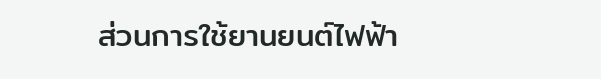ส่วนการใช้ยานยนต์ไฟฟ้า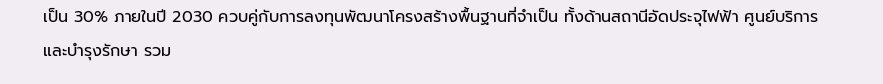เป็น 30% ภายในปี 2030 ควบคู่กับการลงทุนพัฒนาโครงสร้างพื้นฐานที่จำเป็น ทั้งด้านสถานีอัดประจุไฟฟ้า ศูนย์บริการและบำรุงรักษา รวม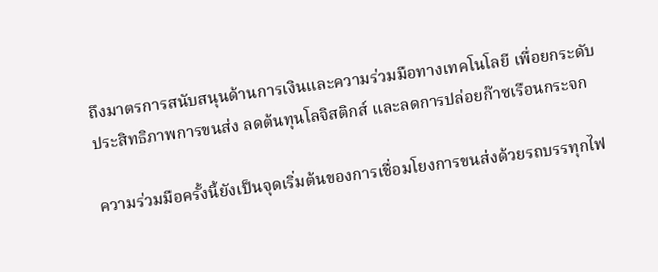ถึงมาตรการสนับสนุนด้านการเงินและความร่วมมือทางเทคโนโลยี เพื่อยกระดับประสิทธิภาพการขนส่ง ลดต้นทุนโลจิสติกส์ และลดการปล่อยก๊าซเรือนกระจก

ความร่วมมือครั้งนี้ยังเป็นจุดเริ่มต้นของการเชื่อมโยงการขนส่งด้วยรถบรรทุกไฟ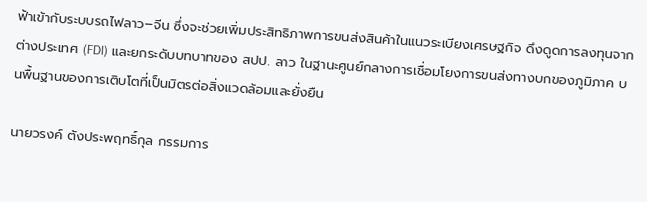ฟ้าเข้ากับระบบรถไฟลาว–จีน ซึ่งจะช่วยเพิ่มประสิทธิภาพการขนส่งสินค้าในแนวระเบียงเศรษฐกิจ ดึงดูดการลงทุนจากต่างประเทศ (FDI) และยกระดับบทบาทของ สปป. ลาว ในฐานะศูนย์กลางการเชื่อมโยงการขนส่งทางบกของภูมิภาค บนพื้นฐานของการเติบโตที่เป็นมิตรต่อสิ่งแวดล้อมและยั่งยืน

นายวรงค์ ตังประพฤทธิ์กุล กรรมการ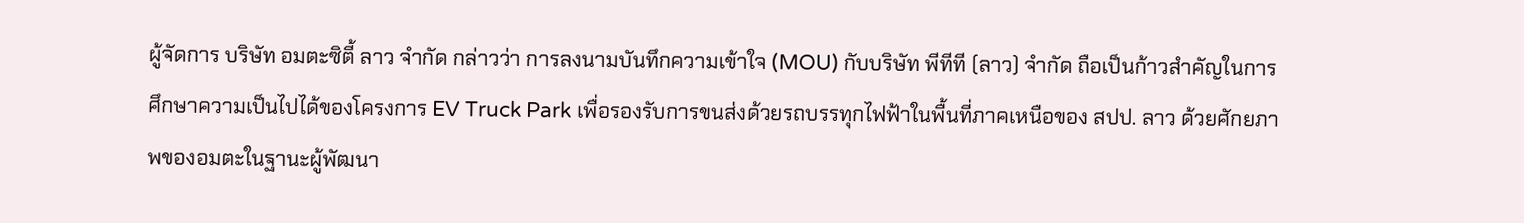ผู้จัดการ บริษัท อมตะซิตี้ ลาว จำกัด กล่าวว่า การลงนามบันทึกความเข้าใจ (MOU) กับบริษัท พีทีที (ลาว) จำกัด ถือเป็นก้าวสำคัญในการศึกษาความเป็นไปได้ของโครงการ EV Truck Park เพื่อรองรับการขนส่งด้วยรถบรรทุกไฟฟ้าในพื้นที่ภาคเหนือของ สปป. ลาว ด้วยศักยภาพของอมตะในฐานะผู้พัฒนา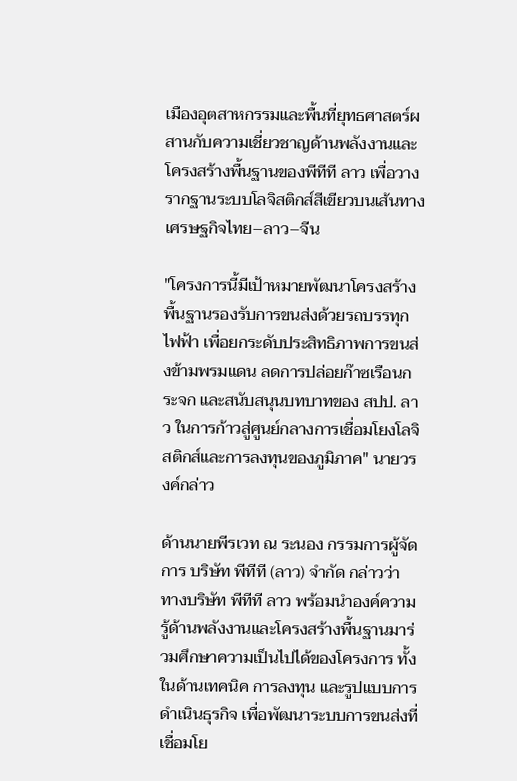เมืองอุตสาหกรรมและพื้นที่ยุทธศาสตร์ผสานกับความเชี่ยวชาญด้านพลังงานและโครงสร้างพื้นฐานของพีทีที ลาว เพื่อวางรากฐานระบบโลจิสติกส์สีเขียวบนเส้นทางเศรษฐกิจไทย–ลาว–จีน

"โครงการนี้มีเป้าหมายพัฒนาโครงสร้างพื้นฐานรองรับการขนส่งด้วยรถบรรทุกไฟฟ้า เพื่อยกระดับประสิทธิภาพการขนส่งข้ามพรมแดน ลดการปล่อยก๊าซเรือนกระจก และสนับสนุนบทบาทของ สปป. ลาว ในการก้าวสู่ศูนย์กลางการเชื่อมโยงโลจิสติกส์และการลงทุนของภูมิภาค" นายวรงค์กล่าว

ด้านนายพีรเวท ณ ระนอง กรรมการผู้จัดการ บริษัท พีทีที (ลาว) จำกัด กล่าวว่า ทางบริษัท พีทีที ลาว พร้อมนำองค์ความรู้ด้านพลังงานและโครงสร้างพื้นฐานมาร่วมศึกษาความเป็นไปได้ของโครงการ ทั้งในด้านเทคนิค การลงทุน และรูปแบบการดำเนินธุรกิจ เพื่อพัฒนาระบบการขนส่งที่เชื่อมโย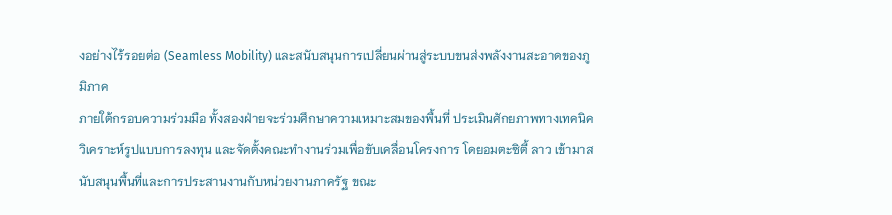งอย่างไร้รอยต่อ (Seamless Mobility) และสนับสนุนการเปลี่ยนผ่านสู่ระบบขนส่งพลังงานสะอาดของภูมิภาค
ภายใต้กรอบความร่วมมือ ทั้งสองฝ่ายจะร่วมศึกษาความเหมาะสมของพื้นที่ ประเมินศักยภาพทางเทคนิค วิเคราะห์รูปแบบการลงทุน และจัดตั้งคณะทำงานร่วมเพื่อขับเคลื่อนโครงการ โดยอมตะซิตี้ ลาว เข้ามาสนับสนุนพื้นที่และการประสานงานกับหน่วยงานภาครัฐ ขณะ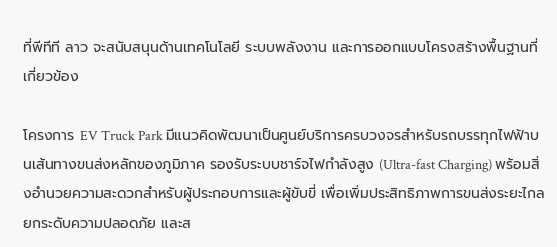ที่พีทีที ลาว จะสนับสนุนด้านเทคโนโลยี ระบบพลังงาน และการออกแบบโครงสร้างพื้นฐานที่เกี่ยวข้อง

โครงการ EV Truck Park มีแนวคิดพัฒนาเป็นศูนย์บริการครบวงจรสำหรับรถบรรทุกไฟฟ้าบนเส้นทางขนส่งหลักของภูมิภาค รองรับระบบชาร์จไฟกำลังสูง (Ultra-fast Charging) พร้อมสิ่งอำนวยความสะดวกสำหรับผู้ประกอบการและผู้ขับขี่ เพื่อเพิ่มประสิทธิภาพการขนส่งระยะไกล ยกระดับความปลอดภัย และส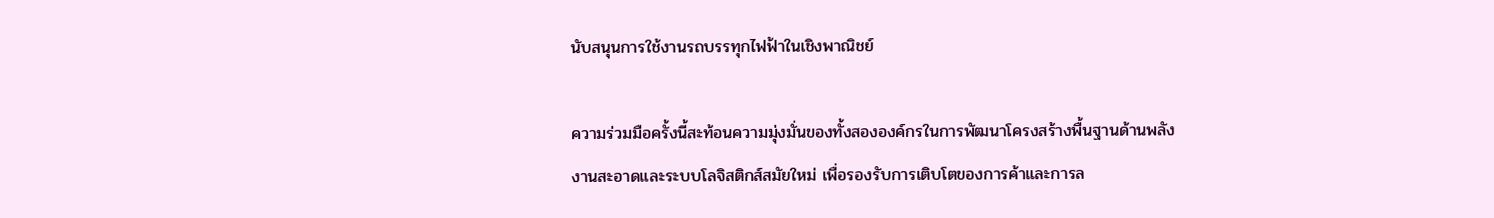นับสนุนการใช้งานรถบรรทุกไฟฟ้าในเชิงพาณิชย์

ความร่วมมือครั้งนี้สะท้อนความมุ่งมั่นของทั้งสององค์กรในการพัฒนาโครงสร้างพื้นฐานด้านพลังงานสะอาดและระบบโลจิสติกส์สมัยใหม่ เพื่อรองรับการเติบโตของการค้าและการล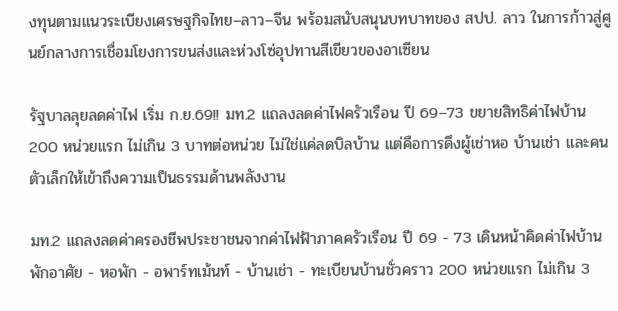งทุนตามแนวระเบียงเศรษฐกิจไทย–ลาว–จีน พร้อมสนับสนุนบทบาทของ สปป. ลาว ในการก้าวสู่ศูนย์กลางการเชื่อมโยงการขนส่งและห่วงโซ่อุปทานสีเขียวของอาเซียน

รัฐบาลลุยลดค่าไฟ เริ่ม ก.ย.69!! มท.2 แถลงลดค่าไฟครัวเรือน ปี 69–73 ขยายสิทธิค่าไฟบ้าน 200 หน่วยแรก ไม่เกิน 3 บาทต่อหน่วย ไม่ใช่แค่ลดบิลบ้าน แต่คือการดึงผู้เช่าหอ บ้านเช่า และคนตัวเล็กให้เข้าถึงความเป็นธรรมด้านพลังงาน

มท.2 แถลงลดค่าครองชีพประชาชนจากค่าไฟฟ้าภาคครัวเรือน ปี 69 - 73 เดินหน้าคิดค่าไฟบ้านพักอาศัย - หอพัก - อพาร์ทเม้นท์ - บ้านเช่า - ทะเบียนบ้านชั่วคราว 200 หน่วยแรก ไม่เกิน 3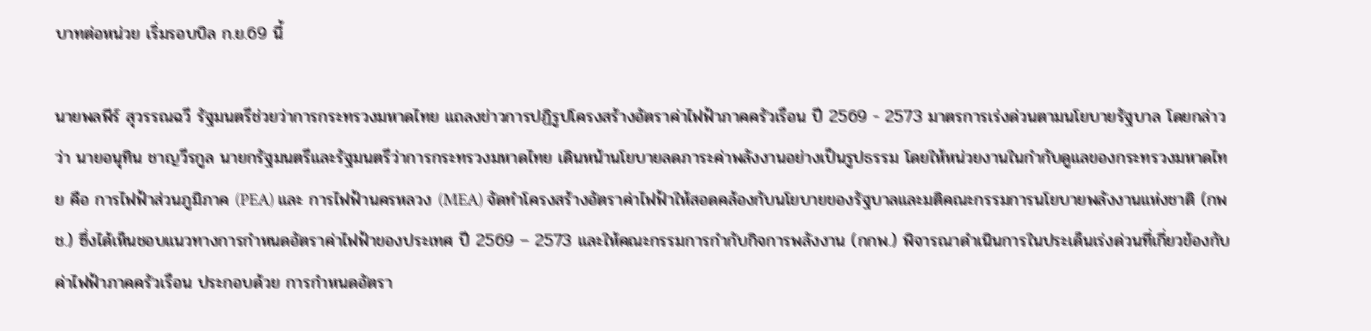บาทต่อหน่วย เริ่มรอบบิล ก.ย.69 นี้

นายพลพีร์ สุวรรณฉวี รัฐมนตรีช่วยว่าการกระทรวงมหาดไทย แถลงข่าวการปฏิรูปโครงสร้างอัตราค่าไฟฟ้าภาคครัวเรือน ปี 2569 - 2573 มาตรการเร่งด่วนตามนโยบายรัฐบาล โดยกล่าวว่า นายอนุทิน ชาญวีรกูล นายกรัฐมนตรีและรัฐมนตรีว่าการกระทรวงมหาดไทย เดินหน้านโยบายลดภาระค่าพลังงานอย่างเป็นรูปธรรม โดยให้หน่วยงานในกำกับดูแลของกระทรวงมหาดไทย คือ การไฟฟ้าส่วนภูมิภาค (PEA) และ การไฟฟ้านครหลวง (MEA) จัดทำโครงสร้างอัตราค่าไฟฟ้าให้สอดคล้องกับนโยบายของรัฐบาลและมติคณะกรรมการนโยบายพลังงานแห่งชาติ (กพช.) ซึ่งได้เห็นชอบแนวทางการกำหนดอัตราค่าไฟฟ้าของประเทศ ปี 2569 – 2573 และให้คณะกรรมการกำกับกิจการพลังงาน (กกพ.) พิจารณาดำเนินการในประเด็นเร่งด่วนที่เกี่ยวข้องกับค่าไฟฟ้าภาคครัวเรือน ประกอบด้วย การกำหนดอัตรา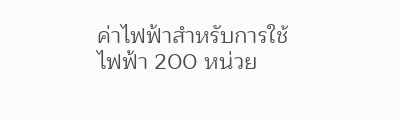ค่าไฟฟ้าสำหรับการใช้ไฟฟ้า 200 หน่วย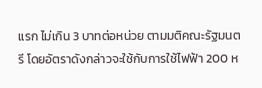แรก ไม่เกิน 3 บาทต่อหน่วย ตามมติคณะรัฐมนตรี โดยอัตราดังกล่าวจะใช้กับการใช้ไฟฟ้า 200 ห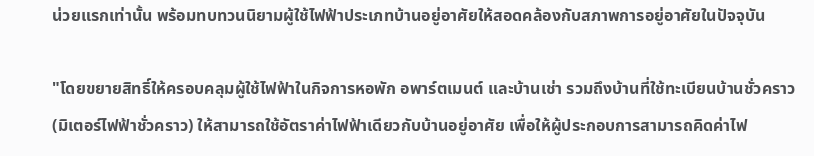น่วยแรกเท่านั้น พร้อมทบทวนนิยามผู้ใช้ไฟฟ้าประเภทบ้านอยู่อาศัยให้สอดคล้องกับสภาพการอยู่อาศัยในปัจจุบัน

"โดยขยายสิทธิ์ให้ครอบคลุมผู้ใช้ไฟฟ้าในกิจการหอพัก อพาร์ตเมนต์ และบ้านเช่า รวมถึงบ้านที่ใช้ทะเบียนบ้านชั่วคราว (มิเตอร์ไฟฟ้าชั่วคราว) ให้สามารถใช้อัตราค่าไฟฟ้าเดียวกับบ้านอยู่อาศัย เพื่อให้ผู้ประกอบการสามารถคิดค่าไฟ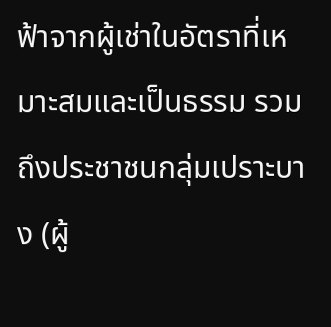ฟ้าจากผู้เช่าในอัตราที่เหมาะสมและเป็นธรรม รวมถึงประชาชนกลุ่มเปราะบาง (ผู้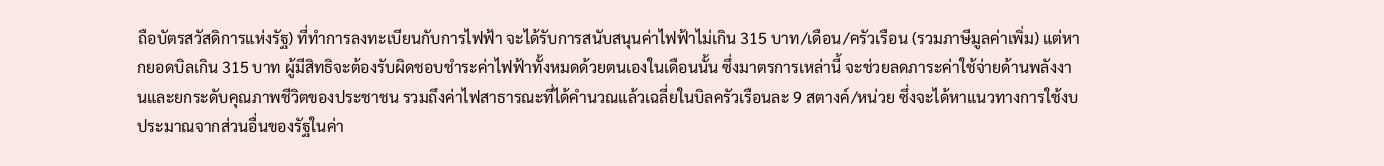ถือบัตรสวัสดิการแห่งรัฐ) ที่ทำการลงทะเบียนกับการไฟฟ้า จะได้รับการสนับสนุนค่าไฟฟ้าไม่เกิน 315 บาท/เดือน/ครัวเรือน (รวมภาษีมูลค่าเพิ่ม) แต่หากยอดบิลเกิน 315 บาท ผู้มีสิทธิจะต้องรับผิดชอบชำระค่าไฟฟ้าทั้งหมดด้วยตนเองในเดือนนั้น ซึ่งมาตรการเหล่านี้ จะช่วยลดภาระค่าใช้จ่ายด้านพลังงานและยกระดับคุณภาพชีวิตของประชาชน รวมถึงค่าไฟสาธารณะที่ได้คำนวณแล้วเฉลี่ยในบิลครัวเรือนละ 9 สตางค์/หน่วย ซึ่งจะได้หาแนวทางการใช้งบประมาณจากส่วนอื่นของรัฐในค่า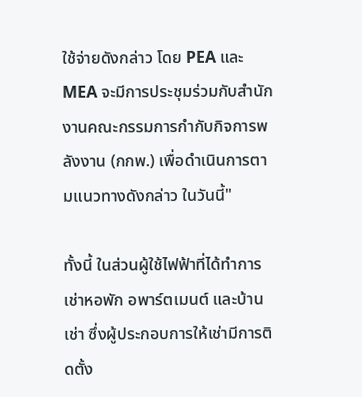ใช้จ่ายดังกล่าว โดย PEA และ MEA จะมีการประชุมร่วมกับสำนักงานคณะกรรมการกำกับกิจการพลังงาน (กกพ.) เพื่อดำเนินการตามแนวทางดังกล่าว ในวันนี้"

ทั้งนี้ ในส่วนผู้ใช้ไฟฟ้าที่ได้ทำการเช่าหอพัก อพาร์ตเมนต์ และบ้านเช่า ซึ่งผู้ประกอบการให้เช่ามีการติดตั้ง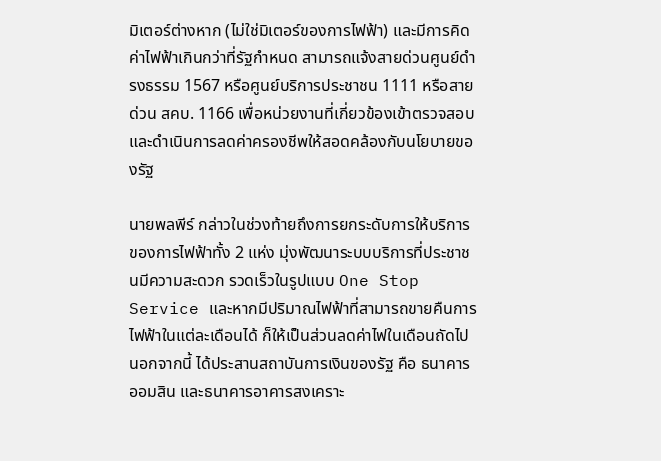มิเตอร์ต่างหาก (ไม่ใช่มิเตอร์ของการไฟฟ้า) และมีการคิดค่าไฟฟ้าเกินกว่าที่รัฐกำหนด สามารถแจ้งสายด่วนศูนย์ดำรงธรรม 1567 หรือศูนย์บริการประชาชน 1111 หรือสายด่วน สคบ. 1166 เพื่อหน่วยงานที่เกี่ยวข้องเข้าตรวจสอบและดำเนินการลดค่าครองชีพให้สอดคล้องกับนโยบายของรัฐ

นายพลพีร์ กล่าวในช่วงท้ายถึงการยกระดับการให้บริการของการไฟฟ้าทั้ง 2 แห่ง มุ่งพัฒนาระบบบริการที่ประชาชนมีความสะดวก รวดเร็วในรูปแบบ One Stop Service และหากมีปริมาณไฟฟ้าที่สามารถขายคืนการไฟฟ้าในแต่ละเดือนได้ ก็ให้เป็นส่วนลดค่าไฟในเดือนถัดไป นอกจากนี้ ได้ประสานสถาบันการเงินของรัฐ คือ ธนาคารออมสิน และธนาคารอาคารสงเคราะ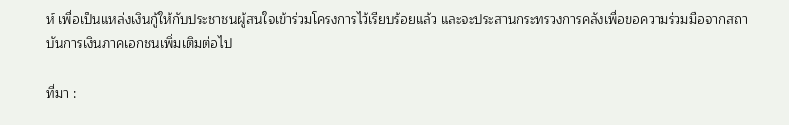ห์ เพื่อเป็นแหล่งเงินกู้ให้กับประชาชนผู้สนใจเข้าร่วมโครงการไว้เรียบร้อยแล้ว และจะประสานกระทรวงการคลังเพื่อขอความร่วมมือจากสถาบันการเงินภาคเอกชนเพิ่มเติมต่อไป

ที่มา :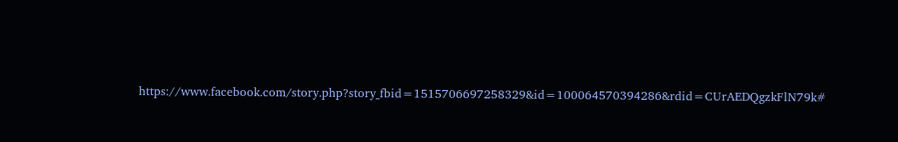https://www.facebook.com/story.php?story_fbid=1515706697258329&id=100064570394286&rdid=CUrAEDQgzkFlN79k#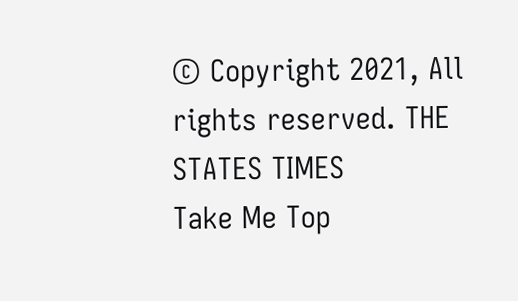© Copyright 2021, All rights reserved. THE STATES TIMES
Take Me Top